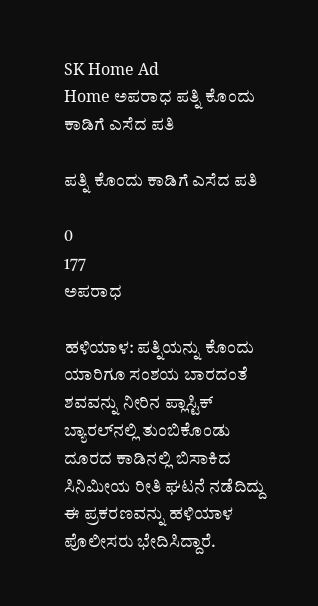SK Home Ad
Home ಅಪರಾಧ ಪತ್ನಿ ಕೊಂದು ಕಾಡಿಗೆ ಎಸೆದ ಪತಿ

ಪತ್ನಿ ಕೊಂದು ಕಾಡಿಗೆ ಎಸೆದ ಪತಿ

0
177
ಅಪರಾಧ

ಹಳಿಯಾಳ: ಪತ್ನಿಯನ್ನು ಕೊಂದು ಯಾರಿಗೂ ಸಂಶಯ ಬಾರದಂತೆ ಶವವನ್ನು ನೀರಿನ ಪ್ಲಾಸ್ಟಿಕ್ ಬ್ಯಾರಲ್‌ನಲ್ಲಿ ತುಂಬಿಕೊಂಡು ದೂರದ ಕಾಡಿನಲ್ಲಿ ಬಿಸಾಕಿದ ಸಿನಿಮೀಯ ರೀತಿ ಘಟನೆ ನಡೆದಿದ್ದು ಈ ಪ್ರಕರಣವನ್ನು ಹಳಿಯಾಳ ಪೊಲೀಸರು ಭೇದಿಸಿದ್ದಾರೆ.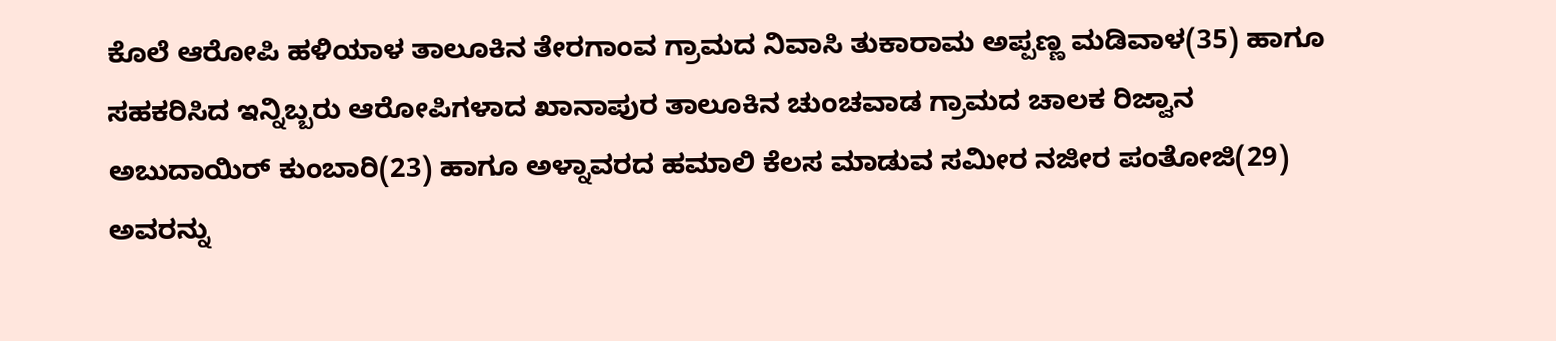ಕೊಲೆ ಆರೋಪಿ ಹಳಿಯಾಳ ತಾಲೂಕಿನ ತೇರಗಾಂವ ಗ್ರಾಮದ ನಿವಾಸಿ ತುಕಾರಾಮ ಅಪ್ಪಣ್ಣ ಮಡಿವಾಳ(35) ಹಾಗೂ ಸಹಕರಿಸಿದ ಇನ್ನಿಬ್ಬರು ಆರೋಪಿಗಳಾದ ಖಾನಾಪುರ ತಾಲೂಕಿನ ಚುಂಚವಾಡ ಗ್ರಾಮದ ಚಾಲಕ ರಿಜ್ವಾನ ಅಬುದಾಯಿರ್ ಕುಂಬಾರಿ(23) ಹಾಗೂ ಅಳ್ನಾವರದ ಹಮಾಲಿ ಕೆಲಸ ಮಾಡುವ ಸಮೀರ ನಜೀರ ಪಂತೋಜಿ(29) ಅವರನ್ನು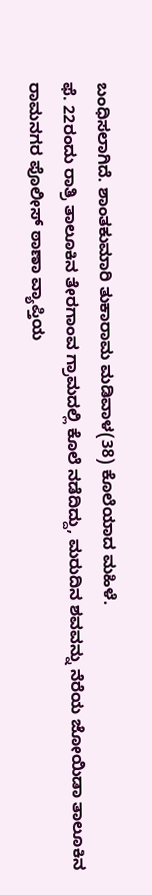ಬಂಧಿಸಲಾಗಿದೆ. ಶಾಂತಕುಮಾರಿ ತುಕಾರಾಮ ಮಡಿವಾಳ(38) ಕೊಲೆಯಾದ ಮಹಿಳೆ.
ಫೆ. 22ರಂದು ರಾತ್ರಿ ತಾಲೂಕಿನ ತೇರಗಾಂವ ಗ್ರಾಮದಲ್ಲಿ ಕೊಲೆ ನಡೆದಿದ್ದು, ಮರುದಿನ ಶವವನ್ನು ನೆರೆಯ ಜೋಯಿಡಾ ತಾಲೂಕಿನ ರಾಮನಗರ ಪೊಲೀಸ್ ಠಾಣಾ ವ್ಯಾಪ್ತಿಯ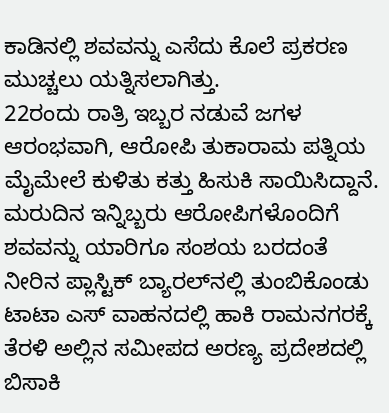ಕಾಡಿನಲ್ಲಿ ಶವವನ್ನು ಎಸೆದು ಕೊಲೆ ಪ್ರಕರಣ ಮುಚ್ಚಲು ಯತ್ನಿಸಲಾಗಿತ್ತು.
22ರಂದು ರಾತ್ರಿ ಇಬ್ಬರ ನಡುವೆ ಜಗಳ ಆರಂಭವಾಗಿ, ಆರೋಪಿ ತುಕಾರಾಮ ಪತ್ನಿಯ ಮೈಮೇಲೆ ಕುಳಿತು ಕತ್ತು ಹಿಸುಕಿ ಸಾಯಿಸಿದ್ದಾನೆ. ಮರುದಿನ ಇನ್ನಿಬ್ಬರು ಆರೋಪಿಗಳೊಂದಿಗೆ ಶವವನ್ನು ಯಾರಿಗೂ ಸಂಶಯ ಬರದಂತೆ ನೀರಿನ ಪ್ಲಾಸ್ಟಿಕ್ ಬ್ಯಾರಲ್‌ನಲ್ಲಿ ತುಂಬಿಕೊಂಡು ಟಾಟಾ ಎಸ್ ವಾಹನದಲ್ಲಿ ಹಾಕಿ ರಾಮನಗರಕ್ಕೆ ತೆರಳಿ ಅಲ್ಲಿನ ಸಮೀಪದ ಅರಣ್ಯ ಪ್ರದೇಶದಲ್ಲಿ ಬಿಸಾಕಿ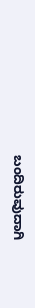ಬಂದಿರುವುದಾಗಿ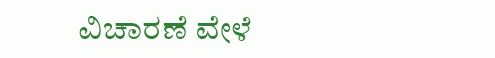ವಿಚಾರಣೆ ವೇಳೆ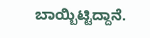ಬಾಯ್ಬಿಟ್ಟಿದ್ದಾನೆ.